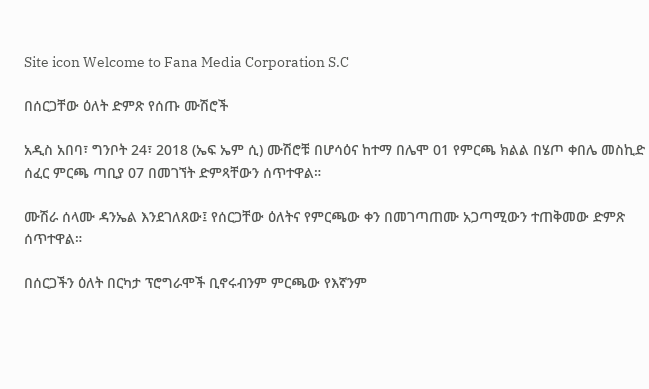Site icon Welcome to Fana Media Corporation S.C

በሰርጋቸው ዕለት ድምጽ የሰጡ ሙሽሮች

አዲስ አበባ፣ ግንቦት 24፣ 2018 (ኤፍ ኤም ሲ) ሙሽሮቹ በሆሳዕና ከተማ በሌሞ 01 የምርጫ ክልል በሄጦ ቀበሌ መስኪድ ሰፈር ምርጫ ጣቢያ 07 በመገኘት ድምጻቸውን ሰጥተዋል።

ሙሽራ ሰላሙ ዳንኤል እንደገለጸው፤ የሰርጋቸው ዕለትና የምርጫው ቀን በመገጣጠሙ አጋጣሚውን ተጠቅመው ድምጽ ሰጥተዋል።

በሰርጋችን ዕለት በርካታ ፕሮግራሞች ቢኖሩብንም ምርጫው የእኛንም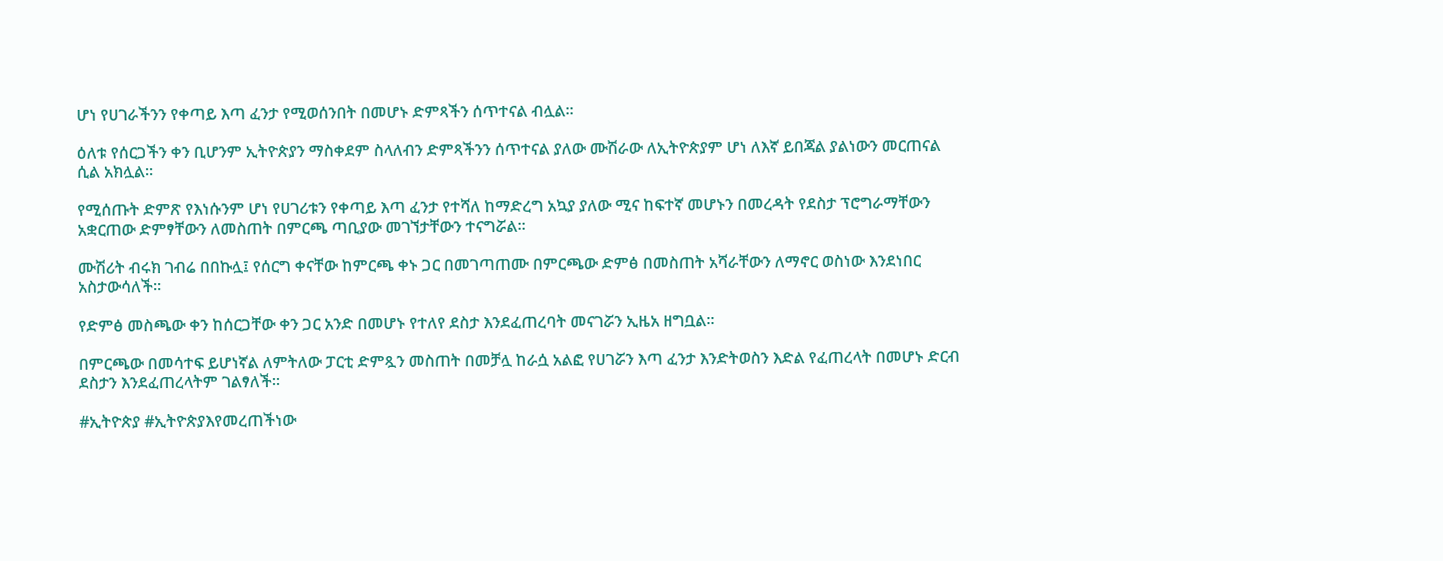ሆነ የሀገራችንን የቀጣይ እጣ ፈንታ የሚወሰንበት በመሆኑ ድምጻችን ሰጥተናል ብሏል።

ዕለቱ የሰርጋችን ቀን ቢሆንም ኢትዮጵያን ማስቀደም ስላለብን ድምጻችንን ሰጥተናል ያለው ሙሽራው ለኢትዮጵያም ሆነ ለእኛ ይበጃል ያልነውን መርጠናል ሲል አክሏል።

የሚሰጡት ድምጽ የእነሱንም ሆነ የሀገሪቱን የቀጣይ እጣ ፈንታ የተሻለ ከማድረግ አኳያ ያለው ሚና ከፍተኛ መሆኑን በመረዳት የደስታ ፕሮግራማቸውን አቋርጠው ድምፃቸውን ለመስጠት በምርጫ ጣቢያው መገኘታቸውን ተናግሯል።

ሙሽሪት ብሩክ ገብሬ በበኩሏ፤ የሰርግ ቀናቸው ከምርጫ ቀኑ ጋር በመገጣጠሙ በምርጫው ድምፅ በመስጠት አሻራቸውን ለማኖር ወስነው እንደነበር አስታውሳለች።

የድምፅ መስጫው ቀን ከሰርጋቸው ቀን ጋር አንድ በመሆኑ የተለየ ደስታ እንደፈጠረባት መናገሯን ኢዜአ ዘግቧል።

በምርጫው በመሳተፍ ይሆነኛል ለምትለው ፓርቲ ድምጿን መስጠት በመቻሏ ከራሷ አልፎ የሀገሯን እጣ ፈንታ እንድትወስን እድል የፈጠረላት በመሆኑ ድርብ ደስታን እንደፈጠረላትም ገልፃለች።

#ኢትዮጵያ #ኢትዮጵያእየመረጠችነው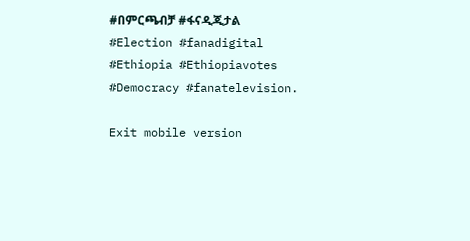#በምርጫብቻ #ፋናዲጂታል #Election #fanadigital #Ethiopia #Ethiopiavotes #Democracy #fanatelevision.

Exit mobile version